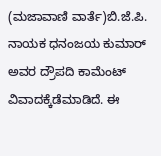(ಮಜಾವಾಣಿ ವಾರ್ತೆ)ಬಿ.ಜೆ.ಪಿ. ನಾಯಕ ಧನಂಜಯ ಕುಮಾರ್ ಅವರ ದ್ರೌಪದಿ ಕಾಮೆಂಟ್ ವಿವಾದಕ್ಕೆಡೆಮಾಡಿದೆ. ಈ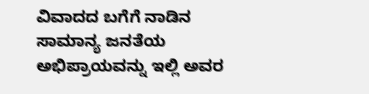ವಿವಾದದ ಬಗೆಗೆ ನಾಡಿನ ಸಾಮಾನ್ಯ ಜನತೆಯ ಅಭಿಪ್ರಾಯವನ್ನು ಇಲ್ಲಿ ಅವರ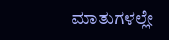ಮಾತುಗಳಲ್ಲೇ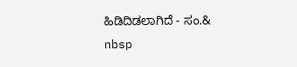ಹಿಡಿದಿಡಲಾಗಿದೆ - ಸಂ.& nbsp